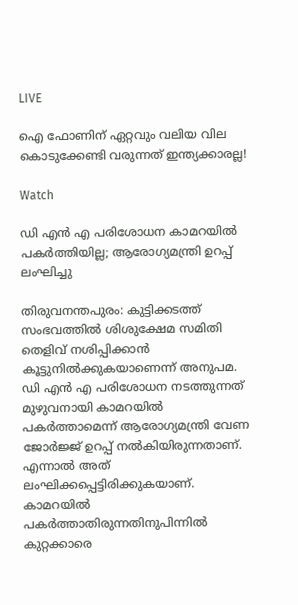LIVE

ഐ ഫോണിന് ഏറ്റവും വലിയ വില കൊടുക്കേണ്ടി വരുന്നത് ഇന്ത്യക്കാരല്ല!

Watch

ഡി എന്‍ എ പരിശോധന കാമറയില്‍ പകര്‍ത്തിയില്ല; ആരോഗ്യമന്ത്രി ഉറപ്പ് ലംഘിച്ചു

തിരുവനന്തപുരം: കുട്ടിക്കടത്ത് സംഭവത്തില്‍ ശിശുക്ഷേമ സമിതി തെളിവ് നശിപ്പിക്കാൻ കൂട്ടുനിൽക്കുകയാണെന്ന് അനുപമ. ഡി എൻ എ പരിശോധന നടത്തുന്നത് മുഴുവനായി കാമറയില്‍ പകര്‍ത്താമെന്ന് ആരോഗ്യമന്ത്രി വേണ ജോര്‍ജ്ജ് ഉറപ്പ് നല്‍കിയിരുന്നതാണ്. എന്നാല്‍ അത് ലംഘിക്കപ്പെട്ടിരിക്കുകയാണ്. കാമറയില്‍ പകര്‍ത്താതിരുന്നതിനുപിന്നില്‍ കുറ്റക്കാരെ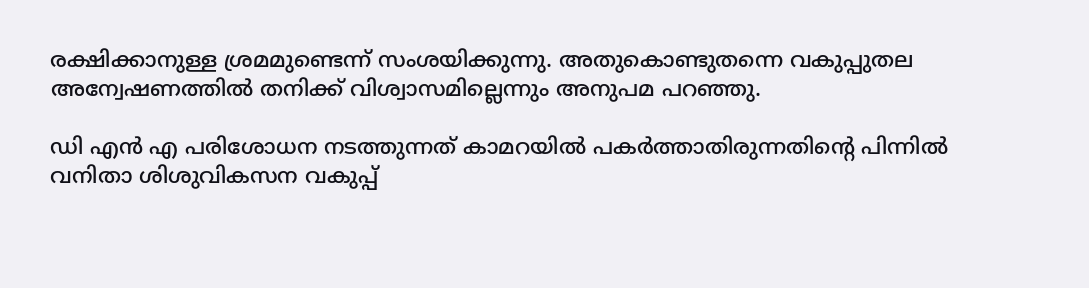രക്ഷിക്കാനുള്ള ശ്രമമുണ്ടെന്ന് സംശയിക്കുന്നു. അതുകൊണ്ടുതന്നെ വകുപ്പുതല അന്വേഷണത്തിൽ തനിക്ക് വിശ്വാസമില്ലെന്നും അനുപമ പറഞ്ഞു.

ഡി എൻ എ പരിശോധന നടത്തുന്നത് കാമറയില്‍ പകര്‍ത്താതിരുന്നതിന്‍റെ പിന്നില്‍ വനിതാ ശിശുവികസന വകുപ്പ്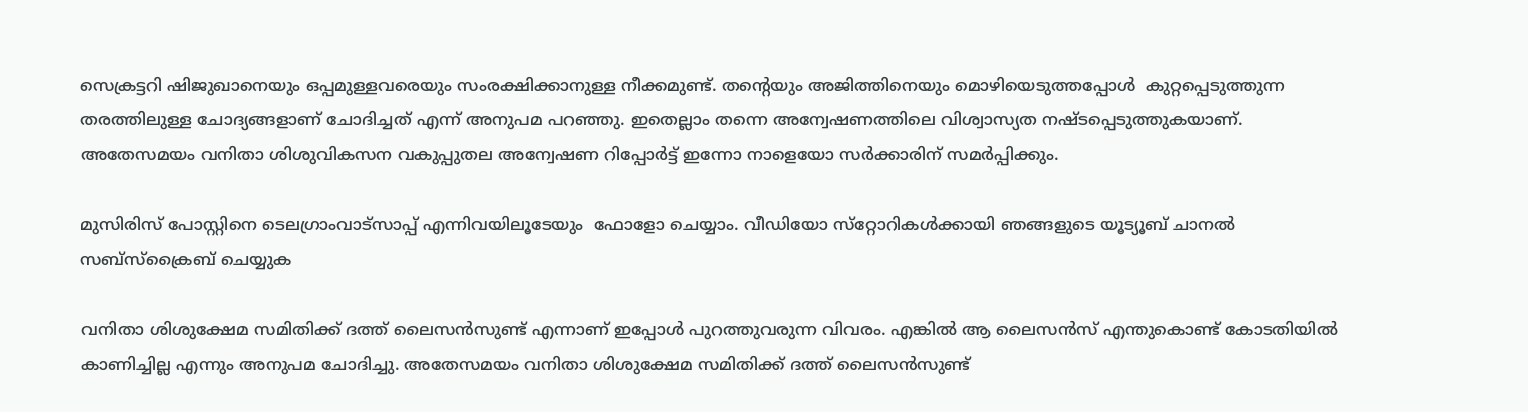സെക്രട്ടറി ഷിജുഖാനെയും ഒപ്പമുള്ളവരെയും സംരക്ഷിക്കാനുള്ള നീക്കമുണ്ട്. തന്റെയും അജിത്തിനെയും മൊഴിയെടുത്തപ്പോള്‍  കുറ്റപ്പെടുത്തുന്ന തരത്തിലുള്ള ചോദ്യങ്ങളാണ് ചോദിച്ചത് എന്ന് അനുപമ പറഞ്ഞു. ഇതെല്ലാം തന്നെ അന്വേഷണത്തിലെ വിശ്വാസ്യത നഷ്ടപ്പെടുത്തുകയാണ്. അതേസമയം വനിതാ ശിശുവികസന വകുപ്പുതല അന്വേഷണ റിപ്പോർട്ട് ഇന്നോ നാളെയോ സർക്കാരിന് സമർപ്പിക്കും.

മുസിരിസ് പോസ്റ്റിനെ ടെലഗ്രാംവാട്‌സാപ്പ് എന്നിവയിലൂടേയും  ഫോളോ ചെയ്യാം. വീഡിയോ സ്‌റ്റോറികള്‍ക്കായി ഞങ്ങളുടെ യൂട്യൂബ് ചാനല്‍ സബ്‌സ്‌ക്രൈബ് ചെയ്യുക

വനിതാ ശിശുക്ഷേമ സമിതിക്ക് ദത്ത് ലൈസൻസുണ്ട് എന്നാണ് ഇപ്പോള്‍ പുറത്തുവരുന്ന വിവരം. എങ്കില്‍ ആ ലൈസൻസ് എന്തുകൊണ്ട് കോടതിയില്‍ കാണിച്ചില്ല എന്നും അനുപമ ചോദിച്ചു. അതേസമയം വനിതാ ശിശുക്ഷേമ സമിതിക്ക് ദത്ത് ലൈസൻസുണ്ട്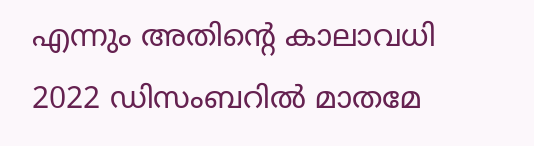എന്നും അതിന്റെ കാലാവധി 2022 ഡിസംബറില്‍ മാതമേ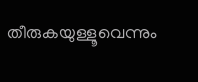തീരുകയുള്ളൂവെന്നും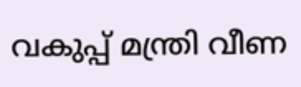വകുപ്പ് മന്ത്രി വീണ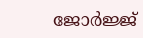ജോര്‍ജ്ജ്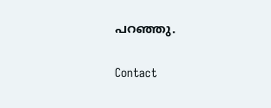പറഞ്ഞു.

Contact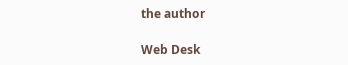the author

Web Desk